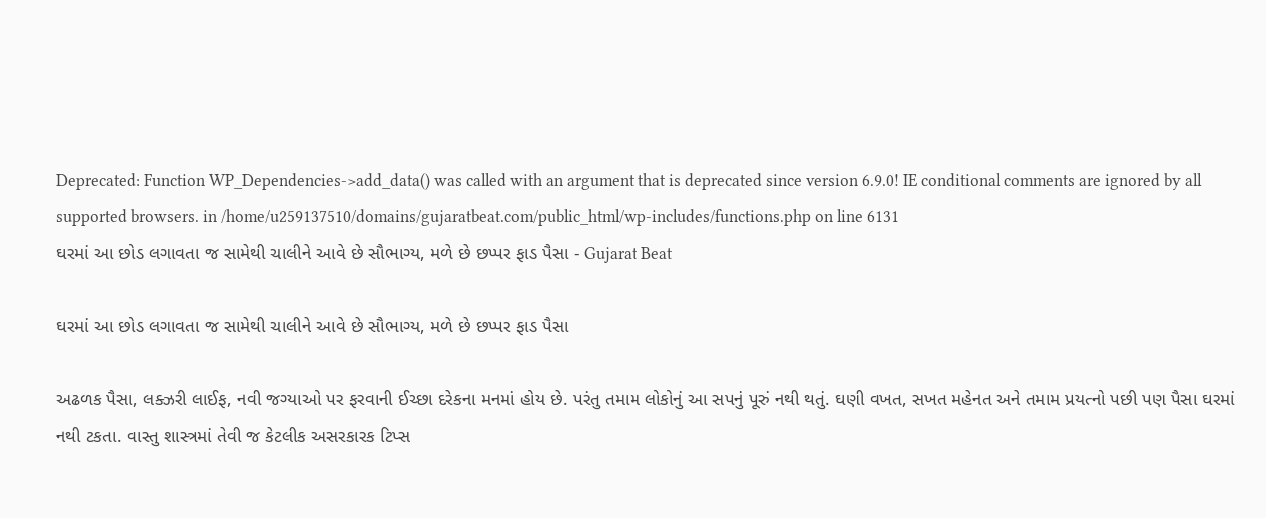Deprecated: Function WP_Dependencies->add_data() was called with an argument that is deprecated since version 6.9.0! IE conditional comments are ignored by all supported browsers. in /home/u259137510/domains/gujaratbeat.com/public_html/wp-includes/functions.php on line 6131
ઘરમાં આ છોડ લગાવતા જ સામેથી ચાલીને આવે છે સૌભાગ્ય, મળે છે છપ્પર ફાડ પૈસા - Gujarat Beat

ઘરમાં આ છોડ લગાવતા જ સામેથી ચાલીને આવે છે સૌભાગ્ય, મળે છે છપ્પર ફાડ પૈસા

અઢળક પૈસા, લક્ઝરી લાઈફ, નવી જગ્યાઓ પર ફરવાની ઈચ્છા દરેકના મનમાં હોય છે. પરંતુ તમામ લોકોનું આ સપનું પૂરું નથી થતું. ઘણી વખત, સખત મહેનત અને તમામ પ્રયત્નો પછી પણ પૈસા ઘરમાં નથી ટકતા. વાસ્તુ શાસ્ત્રમાં તેવી જ કેટલીક અસરકારક ટિપ્સ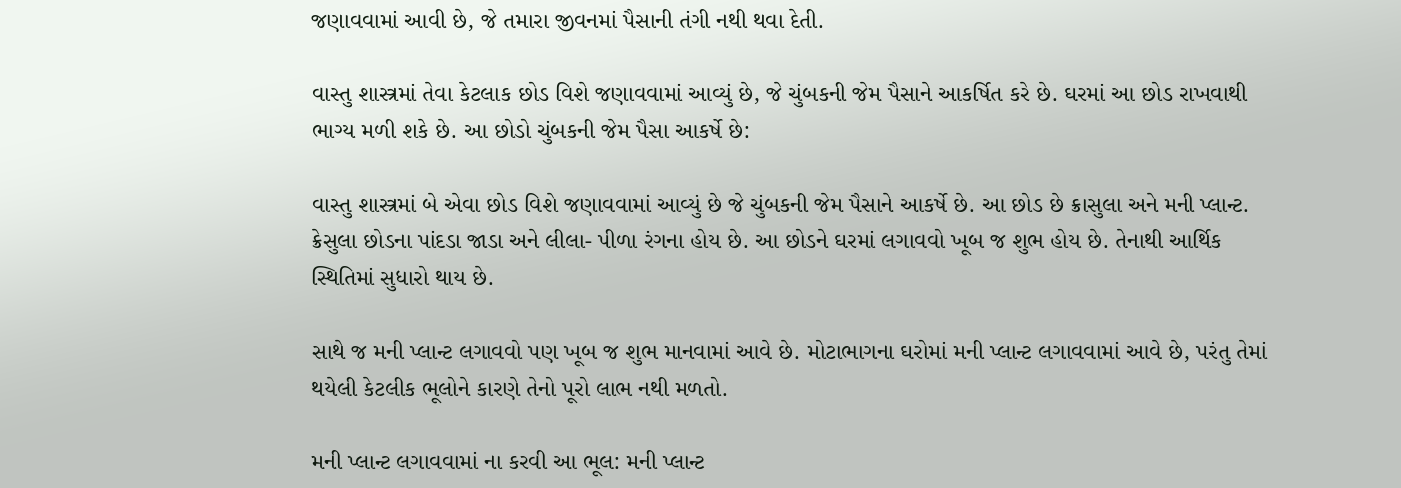જણાવવામાં આવી છે, જે તમારા જીવનમાં પૈસાની તંગી નથી થવા દેતી.

વાસ્તુ શાસ્ત્રમાં તેવા કેટલાક છોડ વિશે જણાવવામાં આવ્યું છે, જે ચુંબકની જેમ પૈસાને આકર્ષિત કરે છે. ઘરમાં આ છોડ રાખવાથી ભાગ્ય મળી શકે છે. આ છોડો ચુંબકની જેમ પૈસા આકર્ષે છે:

વાસ્તુ શાસ્ત્રમાં બે એવા છોડ વિશે જણાવવામાં આવ્યું છે જે ચુંબકની જેમ પૈસાને આકર્ષે છે. આ છોડ છે ક્રાસુલા અને મની પ્લાન્ટ. ક્રેસુલા છોડના પાંદડા જાડા અને લીલા- પીળા રંગના હોય છે. આ છોડને ઘરમાં લગાવવો ખૂબ જ શુભ હોય છે. તેનાથી આર્થિક સ્થિતિમાં સુધારો થાય છે.

સાથે જ મની પ્લાન્ટ લગાવવો પણ ખૂબ જ શુભ માનવામાં આવે છે. મોટાભાગના ઘરોમાં મની પ્લાન્ટ લગાવવામાં આવે છે, પરંતુ તેમાં થયેલી કેટલીક ભૂલોને કારણે તેનો પૂરો લાભ નથી મળતો.

મની પ્લાન્ટ લગાવવામાં ના કરવી આ ભૂલ: મની પ્લાન્ટ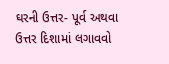ઘરની ઉત્તર- પૂર્વ અથવા ઉત્તર દિશામાં લગાવવો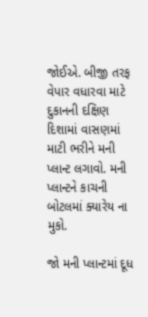જોઈએ. બીજી તરફ વેપાર વધારવા માટે દુકાનની દક્ષિણ દિશામાં વાસણમાં માટી ભરીને મની પ્લાન્ટ લગાવો. મની પ્લાન્ટને કાચની બોટલમાં ક્યારેય ના મુકો.

જો મની પ્લાન્ટમાં દૂધ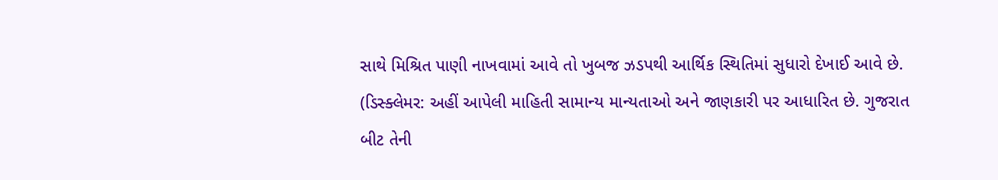સાથે મિશ્રિત પાણી નાખવામાં આવે તો ખુબજ ઝડપથી આર્થિક સ્થિતિમાં સુધારો દેખાઈ આવે છે. (ડિસ્ક્લેમર: અહીં આપેલી માહિતી સામાન્ય માન્યતાઓ અને જાણકારી પર આધારિત છે. ગુજરાત બીટ તેની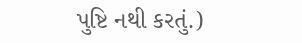પુષ્ટિ નથી કરતું.)